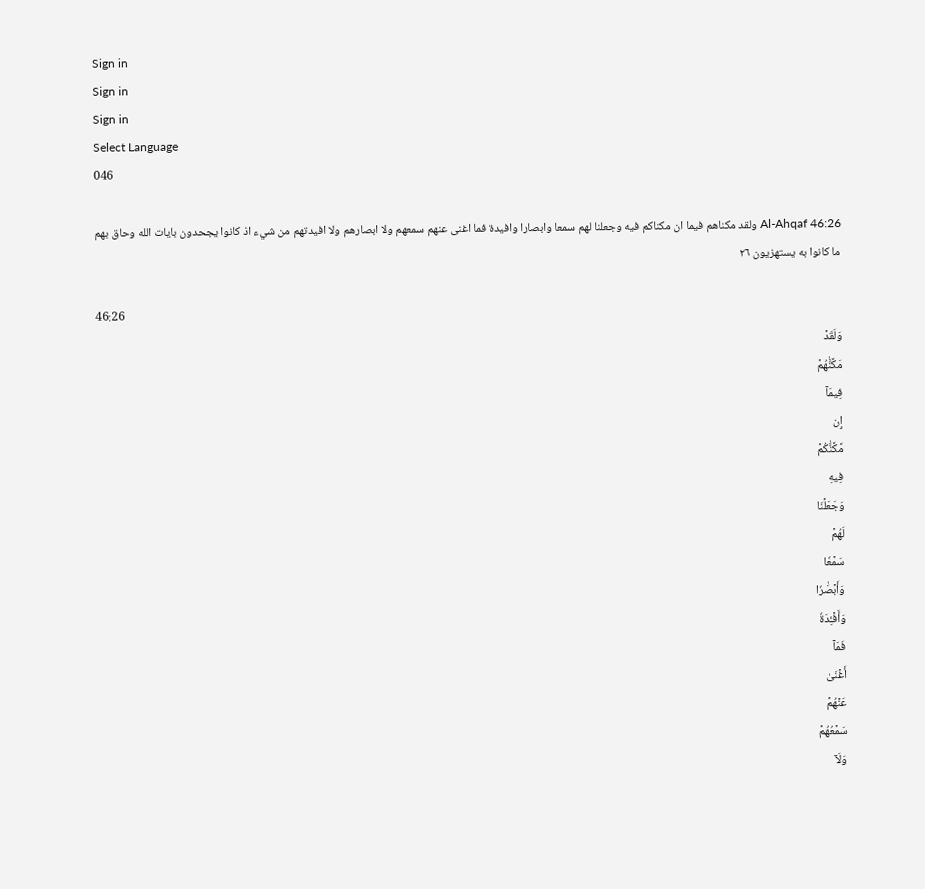Sign in
Sign in
Sign in
Select Language
046

Al-Ahqaf 46:26 ولقد مكناهم فيما ان مكناكم فيه وجعلنا لهم سمعا وابصارا وافيدة فما اغنى عنهم سمعهم ولا ابصارهم ولا افيدتهم من شيء اذ كانوا يجحدون بايات الله وحاق بهم ما كانوا به يستهزيون ٢٦

46:26
وَلَقَدۡ
مَكَّنَّٰهُمۡ
فِيمَآ
إِن
مَّكَّنَّٰكُمۡ
فِيهِ
وَجَعَلۡنَا
لَهُمۡ
سَمۡعٗا
وَأَبۡصَٰرٗا
وَأَفۡـِٔدَةٗ
فَمَآ
أَغۡنَىٰ
عَنۡهُمۡ
سَمۡعُهُمۡ
وَلَآ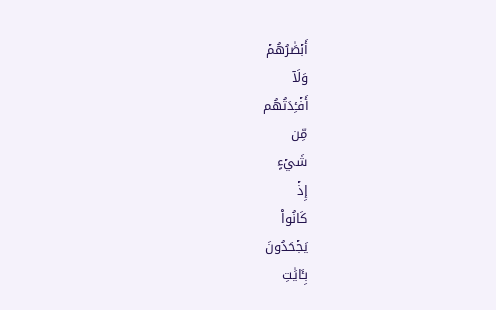أَبۡصَٰرُهُمۡ
وَلَآ
أَفۡـِٔدَتُهُم
مِّن
شَيۡءٍ
إِذۡ
كَانُواْ
يَجۡحَدُونَ
بِـَٔايَٰتِ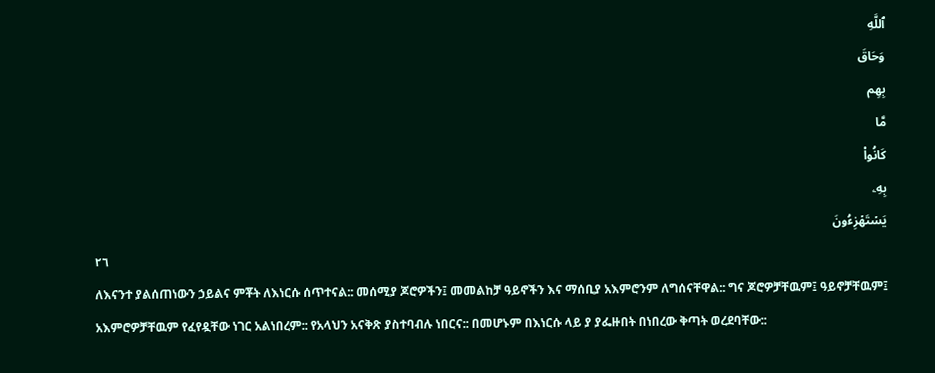ٱللَّهِ
وَحَاقَ
بِهِم
مَّا
كَانُواْ
بِهِۦ
يَسۡتَهۡزِءُونَ
٢٦
ለእናንተ ያልሰጠነውን ኃይልና ምቾት ለእነርሱ ሰጥተናል:: መሰሚያ ጆሮዎችን፤ መመልከቻ ዓይኖችን እና ማሰቢያ አእምሮንም ለግሰናቸዋል:: ግና ጆሮዎቻቸዉም፤ ዓይኖቻቸዉም፤ አእምሮዎቻቸዉም የፈየዷቸው ነገር አልነበረም:: የአላህን አናቅጽ ያስተባብሉ ነበርና:: በመሆኑም በእነርሱ ላይ ያ ያፌዙበት በነበረው ቅጣት ወረደባቸው::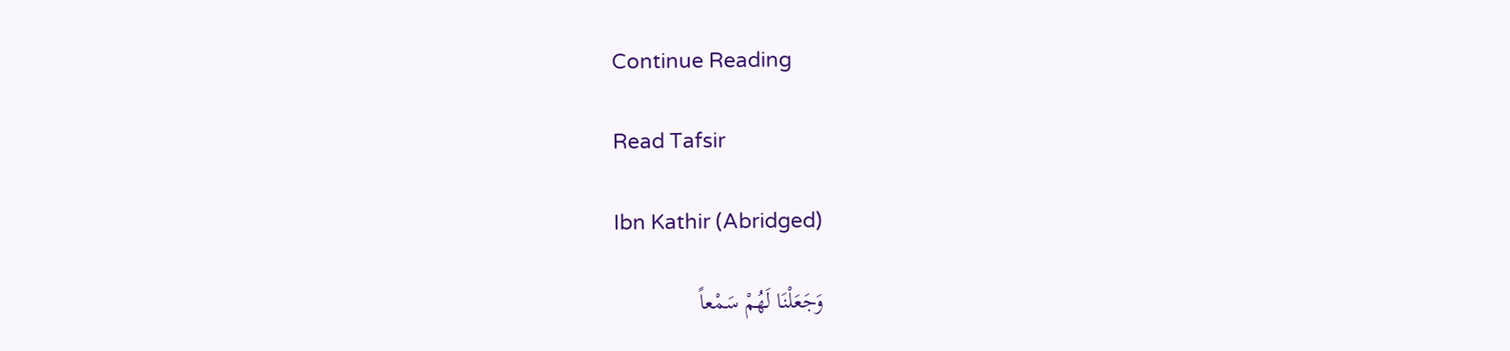Continue Reading

Read Tafsir

Ibn Kathir (Abridged)

وَجَعَلْنَا لَهُمْ سَمْعاً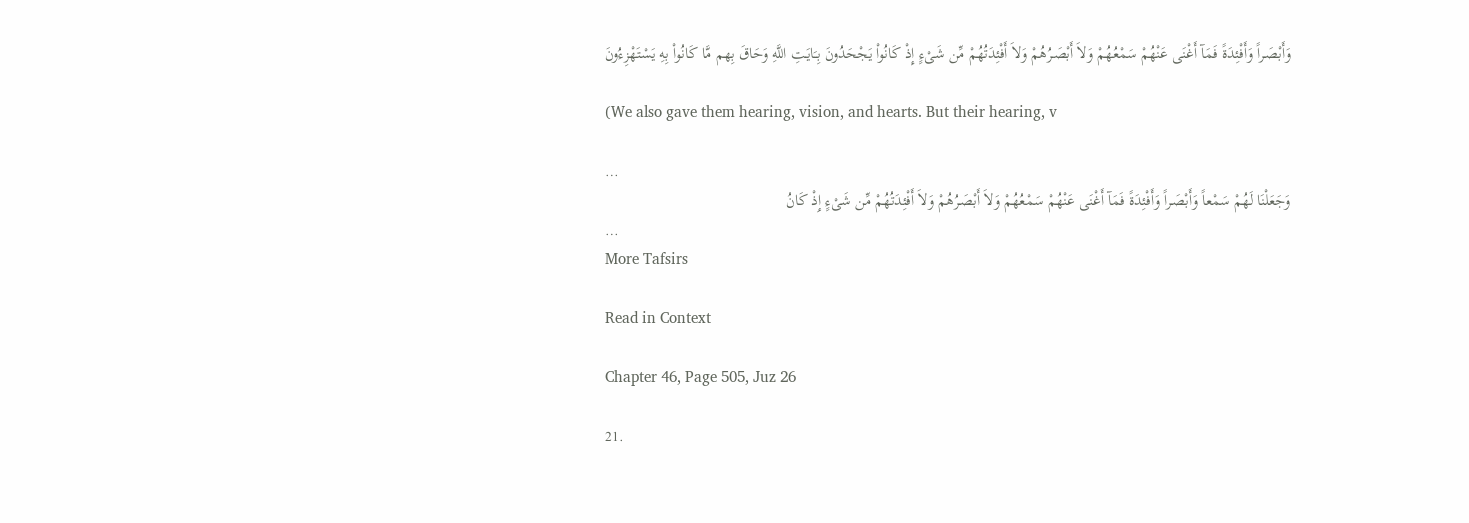وَأَبْصَـراً وَأَفْئِدَةً فَمَآ أَغْنَى عَنْهُمْ سَمْعُهُمْ وَلاَ أَبْصَـرُهُمْ وَلاَ أَفْئِدَتُهُمْ مِّن شَىْءٍ إِذْ كَانُواْ يَجْحَدُونَ بِـَايَـتِ اللَّهِ وَحَاقَ بِهم مَّا كَانُواْ بِهِ يَسْتَهْزِءُونَ

(We also gave them hearing, vision, and hearts. But their hearing, v

…
وَجَعَلْنَا لَهُمْ سَمْعاً وَأَبْصَـراً وَأَفْئِدَةً فَمَآ أَغْنَى عَنْهُمْ سَمْعُهُمْ وَلاَ أَبْصَـرُهُمْ وَلاَ أَفْئِدَتُهُمْ مِّن شَىْءٍ إِذْ كَانُ
…
More Tafsirs

Read in Context

Chapter 46, Page 505, Juz 26

21.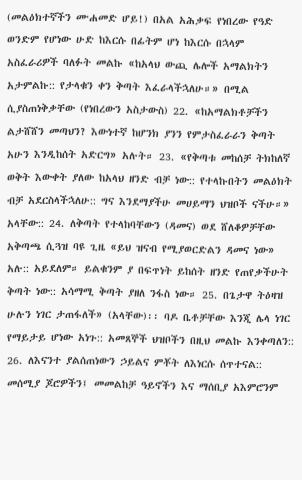(መልዕክተኛችን ሙሐመድ ሆይ!) በአል አሕቃፍ የነበረው የዓድ ወንድም የሆነው ሁድ ከእርሱ በፊትም ሆነ ከእርሱ በኋላም አስፈራሪዎች ባለፉት መልኩ «ከአላህ ውጪ ሌሎች አማልክትን አታምልኩ:: የታላቁን ቀን ቅጣት እፈራላችኋለሁ።» በሚል ሲያስጠነቅቃቸው (የነበረውን አስታውስ) 22. «ከአማልክቶቻችን ልታሸሸን መጣህን? እውነተኛ ከሆንክ ያንን የምታስፈራራን ቅጣት አሁን እንዲከሰት አድርግ» አሉት። 23. «የቅጣቱ መከሰቻ ትክከለኛ ወቅት እውቀት ያለው ከአላህ ዘንድ ብቻ ነው:: የተላኩበትን መልዕክት ብቻ አደርስላችኋለሁ:: ግና እንደማያችሁ መሀይማን ህዝቦች ናችሁ።» አላቸው:: 24. ለቅጣት የተላከባቸውን (ዳመና) ወደ ሸለቆዎቻቸው አቅጣጫ ሲጓዝ ባዩ ጊዜ «ይህ ዝናብ የሚያወርድልን ዳመና ነው» አሉ:: አይደለም። ይልቁንም ያ በፍጥነት ይከሰት ዘንድ የጠየቃችሁት ቅጣት ነው:: አሳማሚ ቅጣት ያዘለ ንፋስ ነው። 25. በጌታዋ ትዕዛዝ ሁሉን ነገር ታጠፋለች» (አላቸው)፡፡ ባዶ ቤቶቻቸው እንጂ ሌላ ነገር የማይታይ ሆነው አነጉ:: አመጸኞች ህዝቦችን በዚህ መልኩ እንቀጣለን:: 26. ለእናንተ ያልሰጠነውን ኃይልና ምቾት ለእነርሱ ሰጥተናል:: መሰሚያ ጆሮዎችን፤ መመልከቻ ዓይኖችን እና ማሰቢያ አእምሮንም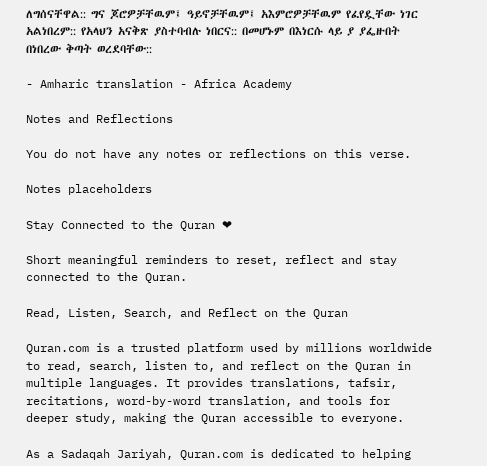ለግሰናቸዋል:: ግና ጆሮዎቻቸዉም፤ ዓይኖቻቸዉም፤ አእምሮዎቻቸዉም የፈየዷቸው ነገር አልነበረም:: የአላህን አናቅጽ ያስተባብሉ ነበርና:: በመሆኑም በእነርሱ ላይ ያ ያፌዙበት በነበረው ቅጣት ወረደባቸው::

- Amharic translation - Africa Academy

Notes and Reflections

You do not have any notes or reflections on this verse.

Notes placeholders

Stay Connected to the Quran ❤

Short meaningful reminders to reset, reflect and stay connected to the Quran.

Read, Listen, Search, and Reflect on the Quran

Quran.com is a trusted platform used by millions worldwide to read, search, listen to, and reflect on the Quran in multiple languages. It provides translations, tafsir, recitations, word-by-word translation, and tools for deeper study, making the Quran accessible to everyone.

As a Sadaqah Jariyah, Quran.com is dedicated to helping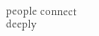people connect deeply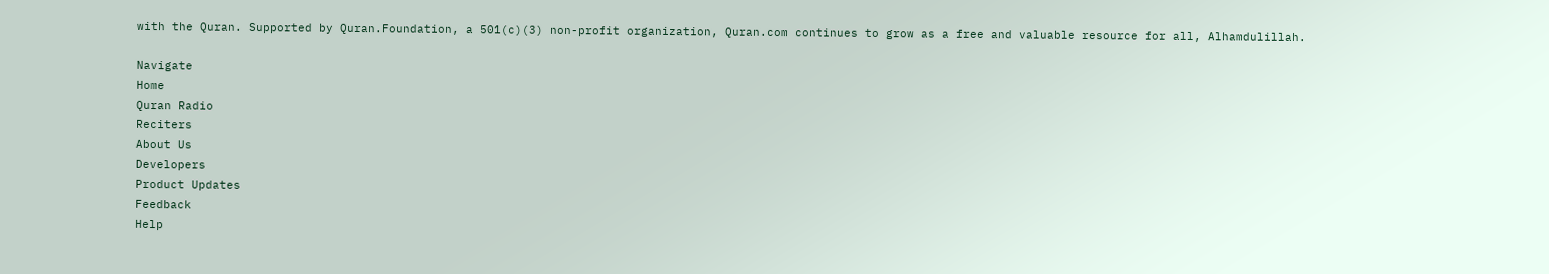with the Quran. Supported by Quran.Foundation, a 501(c)(3) non-profit organization, Quran.com continues to grow as a free and valuable resource for all, Alhamdulillah.

Navigate
Home
Quran Radio
Reciters
About Us
Developers
Product Updates
Feedback
Help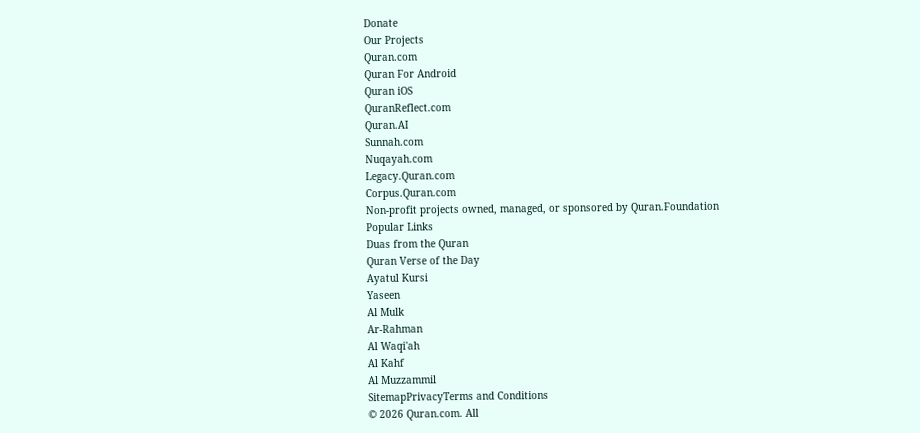Donate
Our Projects
Quran.com
Quran For Android
Quran iOS
QuranReflect.com
Quran.AI
Sunnah.com
Nuqayah.com
Legacy.Quran.com
Corpus.Quran.com
Non-profit projects owned, managed, or sponsored by Quran.Foundation
Popular Links
Duas from the Quran
Quran Verse of the Day
Ayatul Kursi
Yaseen
Al Mulk
Ar-Rahman
Al Waqi'ah
Al Kahf
Al Muzzammil
SitemapPrivacyTerms and Conditions
© 2026 Quran.com. All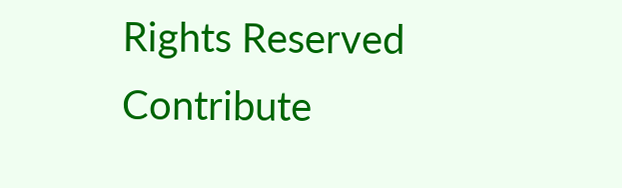Rights Reserved
Contribute